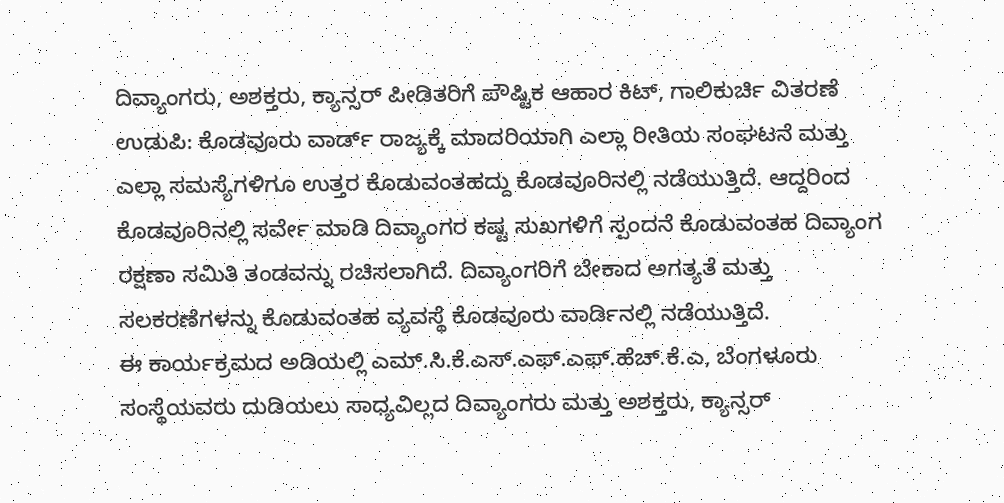ದಿವ್ಯಾಂಗರು, ಅಶಕ್ತರು, ಕ್ಯಾನ್ಸರ್ ಪೀಡಿತರಿಗೆ ಪೌಷ್ಟಿಕ ಆಹಾರ ಕಿಟ್, ಗಾಲಿಕುರ್ಚಿ ವಿತರಣೆ
ಉಡುಪಿ: ಕೊಡವೂರು ವಾರ್ಡ್ ರಾಜ್ಯಕ್ಕೆ ಮಾದರಿಯಾಗಿ ಎಲ್ಲಾ ರೀತಿಯ ಸಂಘಟನೆ ಮತ್ತು ಎಲ್ಲಾ ಸಮಸ್ಯೆಗಳಿಗೂ ಉತ್ತರ ಕೊಡುವಂತಹದ್ದು ಕೊಡವೂರಿನಲ್ಲಿ ನಡೆಯುತ್ತಿದೆ. ಆದ್ದರಿಂದ ಕೊಡವೂರಿನಲ್ಲಿ ಸರ್ವೇ ಮಾಡಿ ದಿವ್ಯಾಂಗರ ಕಷ್ಟ ಸುಖಗಳಿಗೆ ಸ್ಪಂದನೆ ಕೊಡುವಂತಹ ದಿವ್ಯಾಂಗ ರಕ್ಷಣಾ ಸಮಿತಿ ತಂಡವನ್ನು ರಚಿಸಲಾಗಿದೆ. ದಿವ್ಯಾಂಗರಿಗೆ ಬೇಕಾದ ಅಗತ್ಯತೆ ಮತ್ತು ಸಲಕರಣೆಗಳನ್ನು ಕೊಡುವಂತಹ ವ್ಯವಸ್ಥೆ ಕೊಡವೂರು ವಾರ್ಡಿನಲ್ಲಿ ನಡೆಯುತ್ತಿದೆ.
ಈ ಕಾರ್ಯಕ್ರಮದ ಅಡಿಯಲ್ಲಿ ಎಮ್.ಸಿ.ಕೆ.ಎಸ್.ಎಫ್.ಎಫ್.ಹೆಚ್.ಕೆ.ಎ, ಬೆಂಗಳೂರು ಸಂಸ್ಥೆಯವರು ದುಡಿಯಲು ಸಾಧ್ಯವಿಲ್ಲದ ದಿವ್ಯಾಂಗರು ಮತ್ತು ಅಶಕ್ತರು, ಕ್ಯಾನ್ಸರ್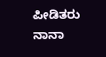ಪೀಡಿತರು ನಾನಾ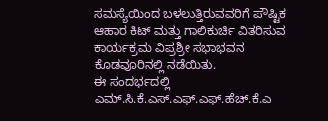ಸಮಸ್ಯೆಯಿಂದ ಬಳಲುತ್ತಿರುವವರಿಗೆ ಪೌಷ್ಟಿಕ ಆಹಾರ ಕಿಟ್ ಮತ್ತು ಗಾಲಿಕುರ್ಚಿ ವಿತರಿಸುವ ಕಾರ್ಯಕ್ರಮ ವಿಪ್ರಶ್ರೀ ಸಭಾಭವನ ಕೊಡವೂರಿನಲ್ಲಿ ನಡೆಯಿತು.
ಈ ಸಂದರ್ಭದಲ್ಲಿ ಎಮ್.ಸಿ.ಕೆ.ಎಸ್.ಎಫ್.ಎಫ್.ಹೆಚ್.ಕೆ.ಎ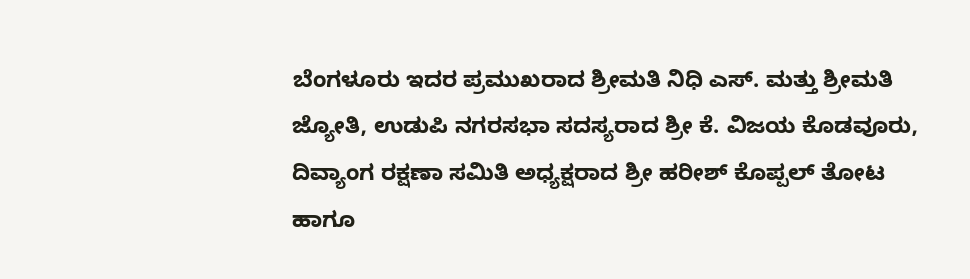ಬೆಂಗಳೂರು ಇದರ ಪ್ರಮುಖರಾದ ಶ್ರೀಮತಿ ನಿಧಿ ಎಸ್. ಮತ್ತು ಶ್ರೀಮತಿ ಜ್ಯೋತಿ, ಉಡುಪಿ ನಗರಸಭಾ ಸದಸ್ಯರಾದ ಶ್ರೀ ಕೆ. ವಿಜಯ ಕೊಡವೂರು, ದಿವ್ಯಾಂಗ ರಕ್ಷಣಾ ಸಮಿತಿ ಅಧ್ಯಕ್ಷರಾದ ಶ್ರೀ ಹರೀಶ್ ಕೊಪ್ಪಲ್ ತೋಟ ಹಾಗೂ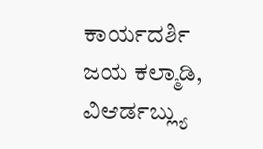ಕಾರ್ಯದರ್ಶಿ ಜಯ ಕಲ್ಮಾಡಿ, ವಿಆರ್ಡಬ್ಲ್ಯು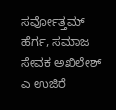ಸರ್ವೋತ್ತಮ್ ಹೆರ್ಗ, ಸಮಾಜ ಸೇವಕ ಅಖಿಲೇಶ್ ಎ ಉಜಿರೆ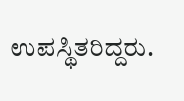ಉಪಸ್ಥಿತರಿದ್ದರು.